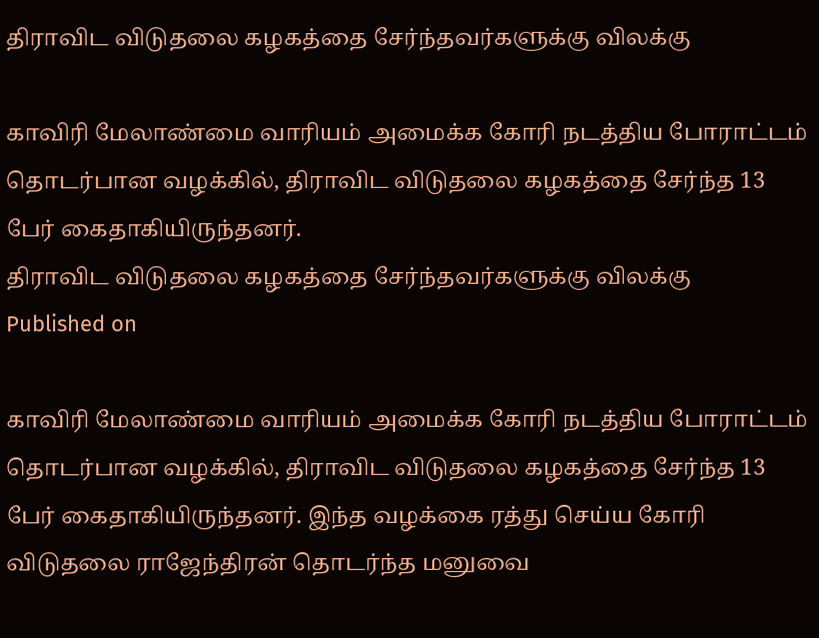திராவிட விடுதலை கழகத்தை சேர்ந்தவர்களுக்கு விலக்கு

காவிரி மேலாண்மை வாரியம் அமைக்க கோரி நடத்திய போராட்டம் தொடர்பான வழக்கில், திராவிட விடுதலை கழகத்தை சேர்ந்த 13 பேர் கைதாகியிருந்தனர்.
திராவிட விடுதலை கழகத்தை சேர்ந்தவர்களுக்கு விலக்கு
Published on

காவிரி மேலாண்மை வாரியம் அமைக்க கோரி நடத்திய போராட்டம் தொடர்பான வழக்கில், திராவிட விடுதலை கழகத்தை சேர்ந்த 13 பேர் கைதாகியிருந்தனர். இந்த வழக்கை ரத்து செய்ய கோரி விடுதலை ராஜேந்திரன் தொடர்ந்த மனுவை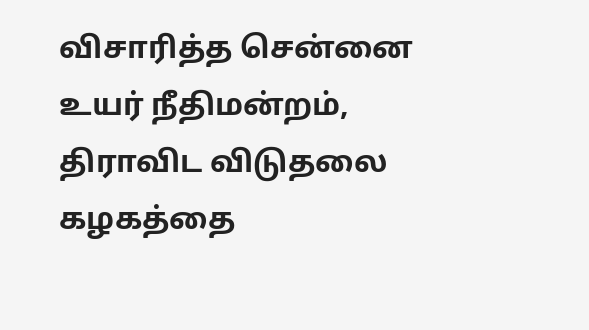விசாரித்த சென்னை உயர் நீதிமன்றம், திராவிட விடுதலை கழகத்தை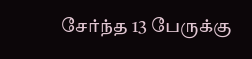சேர்ந்த 13 பேருக்கு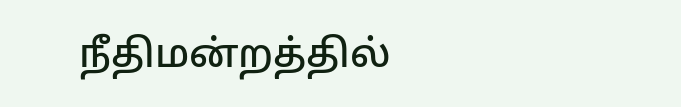நீதிமன்றத்தில்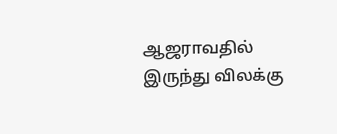ஆஜராவதில் இருந்து விலக்கு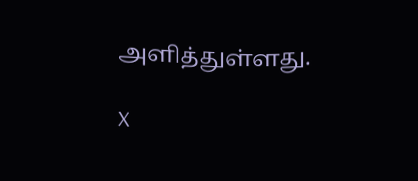அளித்துள்ளது.

X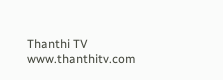Thanthi TV
www.thanthitv.com